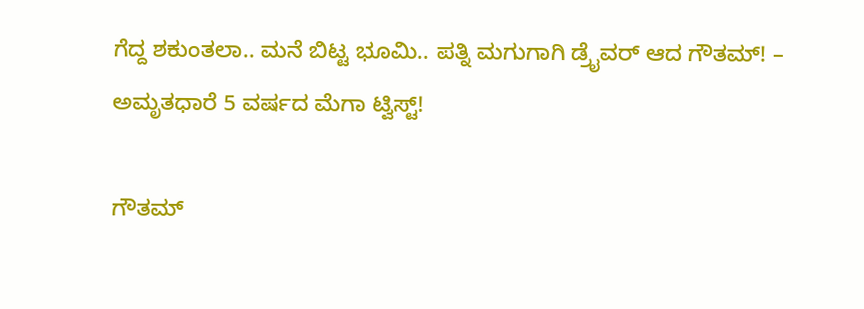ಗೆದ್ದ ಶಕುಂತಲಾ.. ಮನೆ ಬಿಟ್ಟ ಭೂಮಿ.. ಪತ್ನಿ ಮಗುಗಾಗಿ ಡ್ರೈವರ್ ಆದ ಗೌತಮ್! – ಅಮೃತಧಾರೆ 5 ವರ್ಷದ ಮೆಗಾ ಟ್ವಿಸ್ಟ್!

ಗೌತಮ್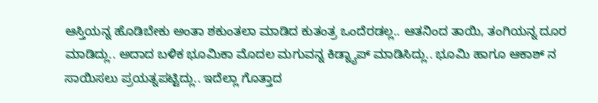ಆಸ್ತಿಯನ್ನ ಹೊಡಿಬೇಕು ಅಂತಾ ಶಕುಂತಲಾ ಮಾಡಿದ ಕುತಂತ್ರ ಒಂದೆರಡಲ್ಲ.. ಆತನಿಂದ ತಾಯಿ, ತಂಗಿಯನ್ನ ದೂರ ಮಾಡಿದ್ಲು.. ಅದಾದ ಬಳಿಕ ಭೂಮಿಕಾ ಮೊದಲ ಮಗುವನ್ನ ಕಿಡ್ನ್ಯಾಪ್ ಮಾಡಿಸಿದ್ಲು.. ಭೂಮಿ ಹಾಗೂ ಆಕಾಶ್ ನ ಸಾಯಿಸಲು ಪ್ರಯತ್ನಪಟ್ಟಿದ್ಲು.. ಇದೆಲ್ಲಾ ಗೊತ್ತಾದ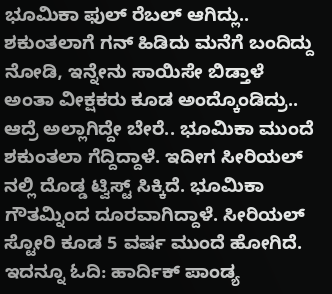ಭೂಮಿಕಾ ಫುಲ್ ರೆಬಲ್ ಆಗಿದ್ಲು.. ಶಕುಂತಲಾಗೆ ಗನ್ ಹಿಡಿದು ಮನೆಗೆ ಬಂದಿದ್ದು ನೋಡಿ, ಇನ್ನೇನು ಸಾಯಿಸೇ ಬಿಡ್ತಾಳೆ ಅಂತಾ ವೀಕ್ಷಕರು ಕೂಡ ಅಂದ್ಕೊಂಡಿದ್ರು.. ಆದ್ರೆ ಅಲ್ಲಾಗಿದ್ದೇ ಬೇರೆ.. ಭೂಮಿಕಾ ಮುಂದೆ ಶಕುಂತಲಾ ಗೆದ್ದಿದ್ದಾಳೆ. ಇದೀಗ ಸೀರಿಯಲ್ ನಲ್ಲಿ ದೊಡ್ಡ ಟ್ವಿಸ್ಟ್ ಸಿಕ್ಕಿದೆ. ಭೂಮಿಕಾ ಗೌತಮ್ನಿಂದ ದೂರವಾಗಿದ್ದಾಳೆ. ಸೀರಿಯಲ್ ಸ್ಟೋರಿ ಕೂಡ 5 ವರ್ಷ ಮುಂದೆ ಹೋಗಿದೆ.
ಇದನ್ನೂ ಓದಿ: ಹಾರ್ದಿಕ್ ಪಾಂಡ್ಯ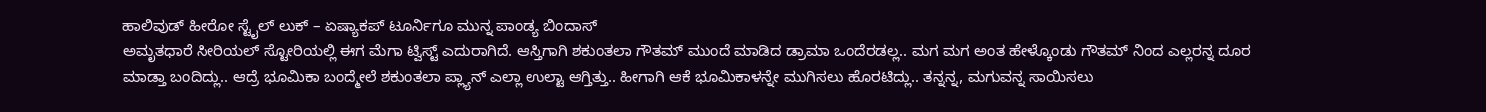ಹಾಲಿವುಡ್ ಹೀರೋ ಸ್ಟೈಲ್ ಲುಕ್ – ಏಷ್ಯಾಕಪ್ ಟೂರ್ನಿಗೂ ಮುನ್ನ ಪಾಂಡ್ಯ ಬಿಂದಾಸ್
ಅಮೃತಧಾರೆ ಸೀರಿಯಲ್ ಸ್ಟೋರಿಯಲ್ಲಿ ಈಗ ಮೆಗಾ ಟ್ವಿಸ್ಟ್ ಎದುರಾಗಿದೆ. ಆಸ್ತಿಗಾಗಿ ಶಕುಂತಲಾ ಗೌತಮ್ ಮುಂದೆ ಮಾಡಿದ ಡ್ರಾಮಾ ಒಂದೆರಡಲ್ಲ.. ಮಗ ಮಗ ಅಂತ ಹೇಳ್ಕೊಂಡು ಗೌತಮ್ ನಿಂದ ಎಲ್ಲರನ್ನ ದೂರ ಮಾಡ್ತಾ ಬಂದಿದ್ಲು.. ಆದ್ರೆ ಭೂಮಿಕಾ ಬಂದ್ಮೇಲೆ ಶಕುಂತಲಾ ಪ್ಲ್ಯಾನ್ ಎಲ್ಲಾ ಉಲ್ಟಾ ಆಗ್ತಿತ್ತು.. ಹೀಗಾಗಿ ಆಕೆ ಭೂಮಿಕಾಳನ್ನೇ ಮುಗಿಸಲು ಹೊರಟಿದ್ಲು.. ತನ್ನನ್ನ, ಮಗುವನ್ನ ಸಾಯಿಸಲು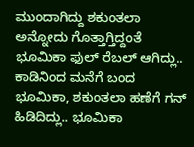ಮುಂದಾಗಿದ್ದು ಶಕುಂತಲಾ ಅನ್ನೋದು ಗೊತ್ತಾಗ್ತಿದ್ದಂತೆ ಭೂಮಿಕಾ ಫುಲ್ ರೆಬಲ್ ಆಗಿದ್ಲು.. ಕಾಡಿನಿಂದ ಮನೆಗೆ ಬಂದ ಭೂಮಿಕಾ, ಶಕುಂತಲಾ ಹಣೆಗೆ ಗನ್ ಹಿಡಿದಿದ್ಲು.. ಭೂಮಿಕಾ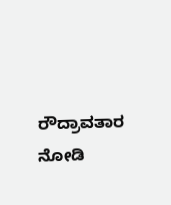ರೌದ್ರಾವತಾರ ನೋಡಿ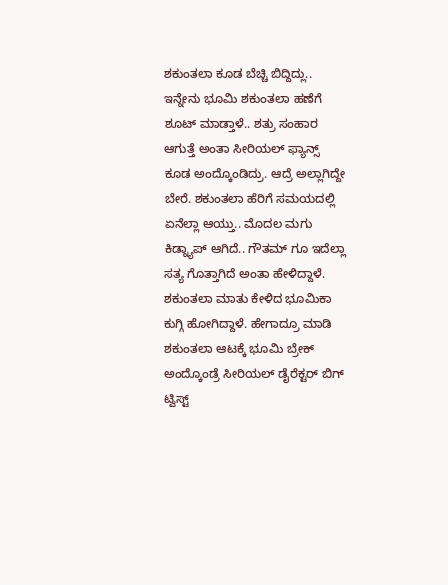ಶಕುಂತಲಾ ಕೂಡ ಬೆಚ್ಚಿ ಬಿದ್ದಿದ್ಲು.. ಇನ್ನೇನು ಭೂಮಿ ಶಕುಂತಲಾ ಹಣೆಗೆ ಶೂಟ್ ಮಾಡ್ತಾಳೆ.. ಶತ್ರು ಸಂಹಾರ ಆಗುತ್ತೆ ಅಂತಾ ಸೀರಿಯಲ್ ಫ್ಯಾನ್ಸ್ ಕೂಡ ಅಂದ್ಕೊಂಡಿದ್ರು. ಆದ್ರೆ ಅಲ್ಲಾಗಿದ್ದೇ ಬೇರೆ. ಶಕುಂತಲಾ ಹೆರಿಗೆ ಸಮಯದಲ್ಲಿ ಏನೆಲ್ಲಾ ಆಯ್ತು.. ಮೊದಲ ಮಗು ಕಿಡ್ನ್ಯಾಪ್ ಆಗಿದೆ.. ಗೌತಮ್ ಗೂ ಇದೆಲ್ಲಾ ಸತ್ಯ ಗೊತ್ತಾಗಿದೆ ಅಂತಾ ಹೇಳಿದ್ದಾಳೆ. ಶಕುಂತಲಾ ಮಾತು ಕೇಳಿದ ಭೂಮಿಕಾ ಕುಗ್ಗಿ ಹೋಗಿದ್ದಾಳೆ. ಹೇಗಾದ್ರೂ ಮಾಡಿ ಶಕುಂತಲಾ ಆಟಕ್ಕೆ ಭೂಮಿ ಬ್ರೇಕ್ ಅಂದ್ಕೊಂಡ್ರೆ ಸೀರಿಯಲ್ ಡೈರೆಕ್ಟರ್ ಬಿಗ್ ಟ್ವಿಸ್ಟ್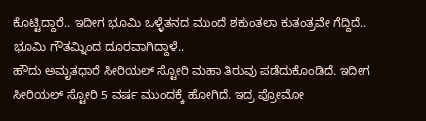ಕೊಟ್ಟಿದ್ದಾರೆ.. ಇದೀಗ ಭೂಮಿ ಒಳ್ಳೆತನದ ಮುಂದೆ ಶಕುಂತಲಾ ಕುತಂತ್ರವೇ ಗೆದ್ದಿದೆ.. ಭೂಮಿ ಗೌತಮ್ನಿಂದ ದೂರವಾಗಿದ್ದಾಳೆ..
ಹೌದು ಅಮೃತಧಾರೆ ಸೀರಿಯಲ್ ಸ್ಟೋರಿ ಮಹಾ ತಿರುವು ಪಡೆದುಕೊಂಡಿದೆ. ಇದೀಗ ಸೀರಿಯಲ್ ಸ್ಟೋರಿ 5 ವರ್ಷ ಮುಂದಕ್ಕೆ ಹೋಗಿದೆ. ಇದ್ರ ಪ್ರೋಮೋ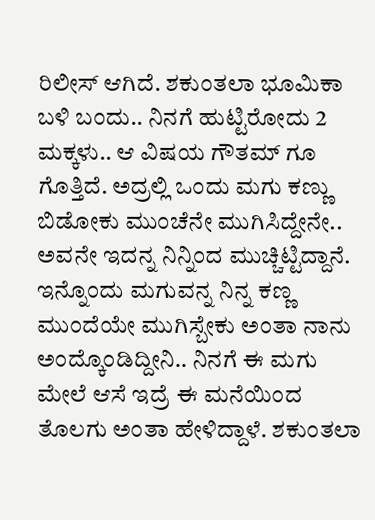ರಿಲೀಸ್ ಆಗಿದೆ. ಶಕುಂತಲಾ ಭೂಮಿಕಾ ಬಳಿ ಬಂದು.. ನಿನಗೆ ಹುಟ್ಟಿರೋದು 2 ಮಕ್ಕಳು.. ಆ ವಿಷಯ ಗೌತಮ್ ಗೂ ಗೊತ್ತಿದೆ. ಅದ್ರಲ್ಲಿ ಒಂದು ಮಗು ಕಣ್ಣು ಬಿಡೋಕು ಮುಂಚೆನೇ ಮುಗಿಸಿದ್ದೇನೇ.. ಅವನೇ ಇದನ್ನ ನಿನ್ನಿಂದ ಮುಚ್ಚಿಟ್ಟಿದ್ದಾನೆ. ಇನ್ನೊಂದು ಮಗುವನ್ನ ನಿನ್ನ ಕಣ್ಣ ಮುಂದೆಯೇ ಮುಗಿಸ್ಬೇಕು ಅಂತಾ ನಾನು ಅಂದ್ಕೊಂಡಿದ್ದೀನಿ.. ನಿನಗೆ ಈ ಮಗು ಮೇಲೆ ಆಸೆ ಇದ್ರೆ ಈ ಮನೆಯಿಂದ ತೊಲಗು ಅಂತಾ ಹೇಳಿದ್ದಾಳೆ. ಶಕುಂತಲಾ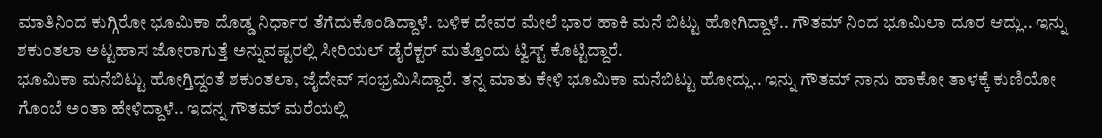ಮಾತಿನಿಂದ ಕುಗ್ಗಿರೋ ಭೂಮಿಕಾ ದೊಡ್ಡ ನಿರ್ಧಾರ ತೆಗೆದುಕೊಂಡಿದ್ದಾಳೆ. ಬಳಿಕ ದೇವರ ಮೇಲೆ ಭಾರ ಹಾಕಿ ಮನೆ ಬಿಟ್ಟು ಹೋಗಿದ್ದಾಳೆ.. ಗೌತಮ್ ನಿಂದ ಭೂಮಿಲಾ ದೂರ ಆದ್ಲು.. ಇನ್ನು ಶಕುಂತಲಾ ಅಟ್ಟಹಾಸ ಜೋರಾಗುತ್ತೆ ಅನ್ನುವಷ್ಟರಲ್ಲಿ ಸೀರಿಯಲ್ ಡೈರೆಕ್ಟರ್ ಮತ್ತೊಂದು ಟ್ವಿಸ್ಟ್ ಕೊಟ್ಟಿದ್ದಾರೆ.
ಭೂಮಿಕಾ ಮನೆಬಿಟ್ಟು ಹೋಗ್ತಿದ್ದಂತೆ ಶಕುಂತಲಾ, ಜೈದೇವ್ ಸಂಭ್ರಮಿಸಿದ್ದಾರೆ. ತನ್ನ ಮಾತು ಕೇಳಿ ಭೂಮಿಕಾ ಮನೆಬಿಟ್ಟು ಹೋದ್ಲು.. ಇನ್ನು ಗೌತಮ್ ನಾನು ಹಾಕೋ ತಾಳಕ್ಕೆ ಕುಣಿಯೋ ಗೊಂಬೆ ಅಂತಾ ಹೇಳಿದ್ದಾಳೆ.. ಇದನ್ನ ಗೌತಮ್ ಮರೆಯಲ್ಲಿ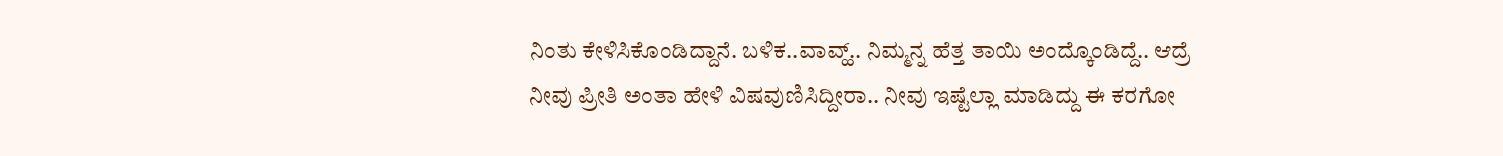ನಿಂತು ಕೇಳಿಸಿಕೊಂಡಿದ್ದಾನೆ. ಬಳಿಕ..ವಾವ್ಹ್.. ನಿಮ್ಮನ್ನ ಹೆತ್ತ ತಾಯಿ ಅಂದ್ಕೊಂಡಿದ್ದೆ.. ಆದ್ರೆ ನೀವು ಪ್ರೀತಿ ಅಂತಾ ಹೇಳಿ ವಿಷವುಣಿಸಿದ್ದೀರಾ.. ನೀವು ಇಷ್ಟೆಲ್ಲಾ ಮಾಡಿದ್ದು ಈ ಕರಗೋ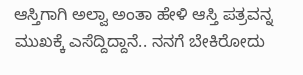ಆಸ್ತಿಗಾಗಿ ಅಲ್ವಾ ಅಂತಾ ಹೇಳಿ ಆಸ್ತಿ ಪತ್ರವನ್ನ ಮುಖಕ್ಕೆ ಎಸೆದ್ದಿದ್ದಾನೆ.. ನನಗೆ ಬೇಕಿರೋದು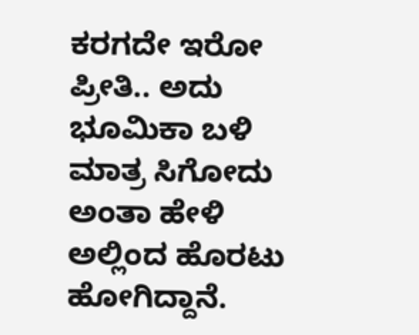ಕರಗದೇ ಇರೋ ಪ್ರೀತಿ.. ಅದು ಭೂಮಿಕಾ ಬಳಿ ಮಾತ್ರ ಸಿಗೋದು ಅಂತಾ ಹೇಳಿ ಅಲ್ಲಿಂದ ಹೊರಟು ಹೋಗಿದ್ದಾನೆ.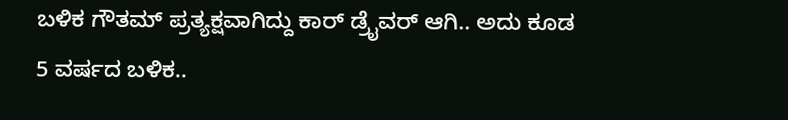ಬಳಿಕ ಗೌತಮ್ ಪ್ರತ್ಯಕ್ಷವಾಗಿದ್ದು ಕಾರ್ ಡ್ರೈವರ್ ಆಗಿ.. ಅದು ಕೂಡ 5 ವರ್ಷದ ಬಳಿಕ..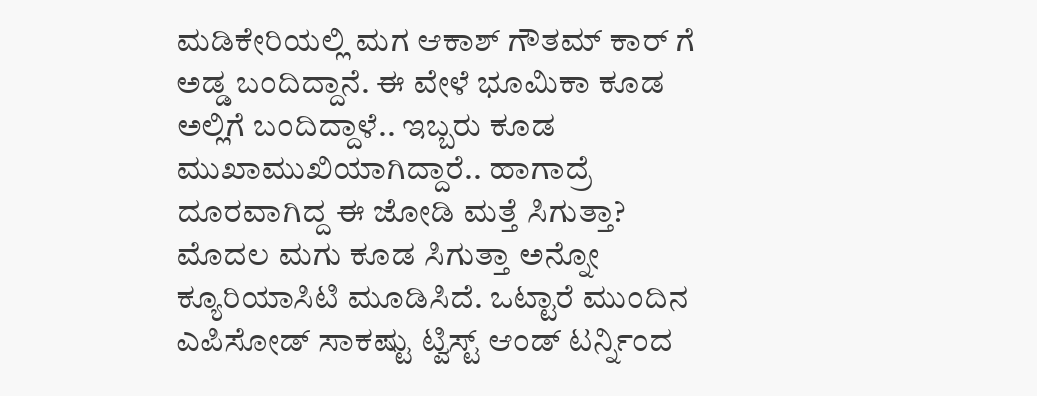ಮಡಿಕೇರಿಯಲ್ಲಿ ಮಗ ಆಕಾಶ್ ಗೌತಮ್ ಕಾರ್ ಗೆ ಅಡ್ಡ ಬಂದಿದ್ದಾನೆ. ಈ ವೇಳೆ ಭೂಮಿಕಾ ಕೂಡ ಅಲ್ಲಿಗೆ ಬಂದಿದ್ದಾಳೆ.. ಇಬ್ಬರು ಕೂಡ ಮುಖಾಮುಖಿಯಾಗಿದ್ದಾರೆ.. ಹಾಗಾದ್ರೆ ದೂರವಾಗಿದ್ದ ಈ ಜೋಡಿ ಮತ್ತೆ ಸಿಗುತ್ತಾ? ಮೊದಲ ಮಗು ಕೂಡ ಸಿಗುತ್ತಾ ಅನ್ನೋ ಕ್ಯೂರಿಯಾಸಿಟಿ ಮೂಡಿಸಿದೆ. ಒಟ್ಟಾರೆ ಮುಂದಿನ ಎಪಿಸೋಡ್ ಸಾಕಷ್ಟು ಟ್ವಿಸ್ಟ್ ಆಂಡ್ ಟರ್ನ್ನಿಂದ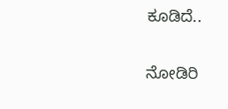ಕೂಡಿದೆ..

ನೋಡಿರಿ